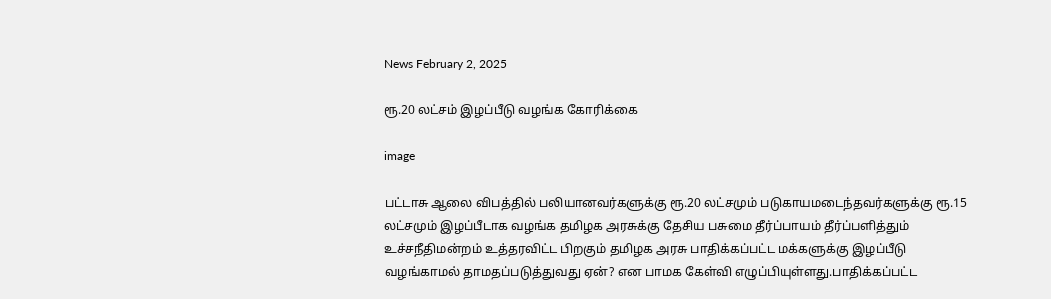News February 2, 2025

ரூ.20 லட்சம் இழப்பீடு வழங்க கோரிக்கை

image

பட்டாசு ஆலை விபத்தில் பலியானவர்களுக்கு ரூ.20 லட்சமும் படுகாயமடைந்தவர்களுக்கு ரூ.15 லட்சமும் இழப்பீடாக வழங்க தமிழக அரசுக்கு தேசிய பசுமை தீர்ப்பாயம் தீர்ப்பளித்தும் உச்சநீதிமன்றம் உத்தரவிட்ட பிறகும் தமிழக அரசு பாதிக்கப்பட்ட மக்களுக்கு இழப்பீடு வழங்காமல் தாமதப்படுத்துவது ஏன்? என பாமக கேள்வி எழுப்பியுள்ளது.பாதிக்கப்பட்ட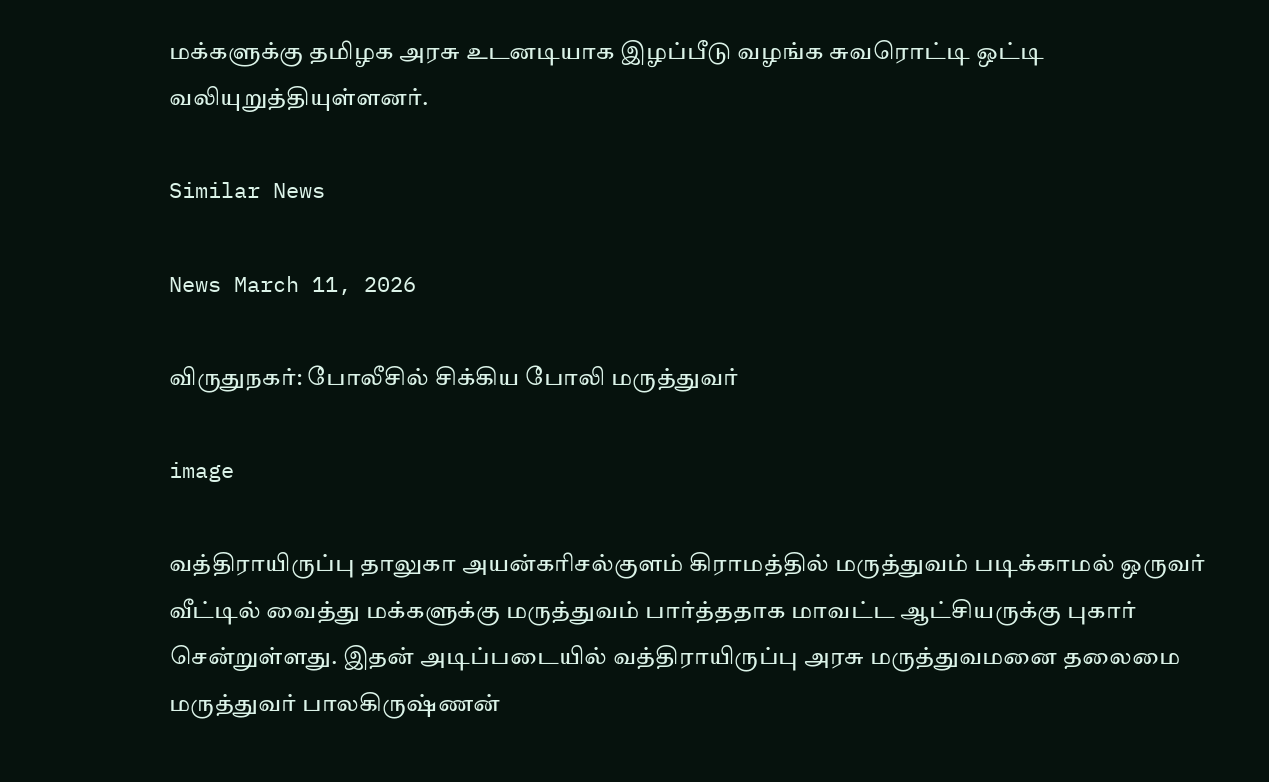மக்களுக்கு தமிழக அரசு உடனடியாக இழப்பீடு வழங்க சுவரொட்டி ஒட்டி வலியுறுத்தியுள்ளனர்.

Similar News

News March 11, 2026

விருதுநகர்: போலீசில் சிக்கிய போலி மருத்துவர்

image

வத்திராயிருப்பு தாலுகா அயன்கரிசல்குளம் கிராமத்தில் மருத்துவம் படிக்காமல் ஒருவர் வீட்டில் வைத்து மக்களுக்கு மருத்துவம் பார்த்ததாக மாவட்ட ஆட்சியருக்கு புகார் சென்றுள்ளது. இதன் அடிப்படையில் வத்திராயிருப்பு அரசு மருத்துவமனை தலைமை மருத்துவர் பாலகிருஷ்ணன்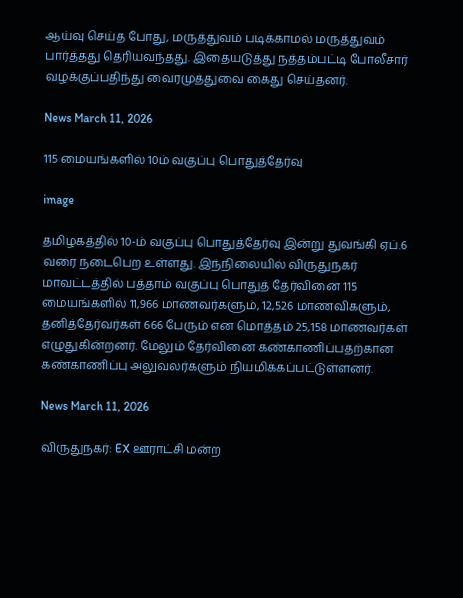ஆய்வு செய்த போது, மருத்துவம் படிக்காமல் மருத்துவம் பார்த்தது தெரியவந்தது. இதையடுத்து நத்தம்பட்டி போலீசார் வழக்குப்பதிந்து வைரமுத்துவை கைது செய்தனர்.

News March 11, 2026

115 மையங்களில் 10ம் வகுப்பு பொதுத்தேர்வு

image

தமிழகத்தில் 10-ம் வகுப்பு பொதுத்தேர்வு இன்று துவங்கி ஏப்.6 வரை நடைபெற உள்ளது. இந்நிலையில் விருதுநகர் மாவட்டத்தில் பத்தாம் வகுப்பு பொதுத் தேர்வினை 115 மையங்களில் 11,966 மாணவர்களும், 12,526 மாணவிகளும், தனித்தேர்வர்கள் 666 பேரும் என மொத்தம் 25,158 மாணவர்கள் எழுதுகின்றனர். மேலும் தேர்வினை கண்காணிப்பதற்கான கண்காணிப்பு அலுவலர்களும் நியமிக்கப்பட்டுள்ளனர்.

News March 11, 2026

விருதுநகர்: EX ஊராட்சி மன்ற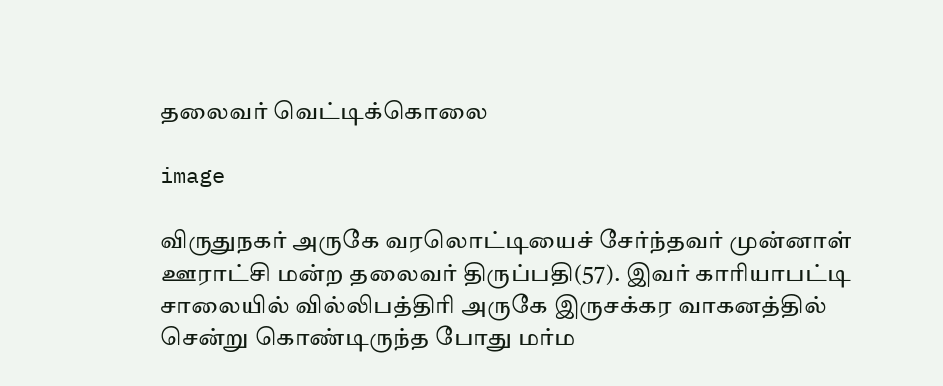தலைவர் வெட்டிக்கொலை

image

விருதுநகர் அருகே வரலொட்டியைச் சேர்ந்தவர் முன்னாள் ஊராட்சி மன்ற தலைவர் திருப்பதி(57). இவர் காரியாபட்டி சாலையில் வில்லிபத்திரி அருகே இருசக்கர வாகனத்தில் சென்று கொண்டிருந்த போது மர்ம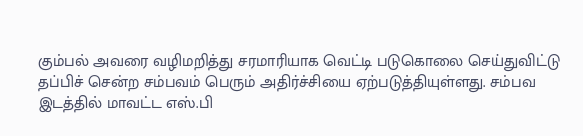கும்பல் அவரை வழிமறித்து சரமாரியாக வெட்டி படுகொலை செய்துவிட்டு தப்பிச் சென்ற சம்பவம் பெரும் அதிர்ச்சியை ஏற்படுத்தியுள்ளது. சம்பவ இடத்தில் மாவட்ட எஸ்.பி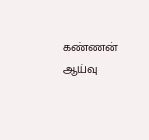கண்ணன் ஆய்வு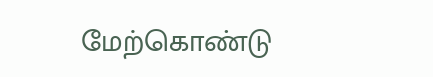மேற்கொண்டு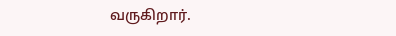வருகிறார்.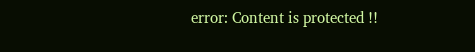error: Content is protected !!